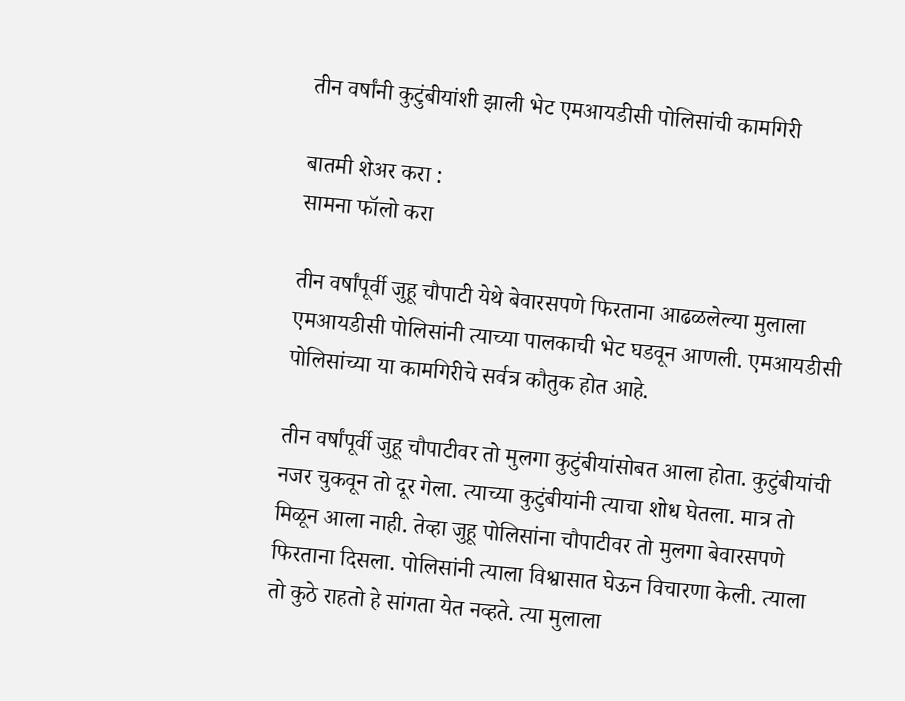तीन वर्षांनी कुटुंबीयांशी झाली भेट एमआयडीसी पोलिसांची कामगिरी

बातमी शेअर करा :
सामना फॉलो करा

तीन वर्षांपूर्वी जुहू चौपाटी येथे बेवारसपणे फिरताना आढळलेल्या मुलाला एमआयडीसी पोलिसांनी त्याच्या पालकाची भेट घडवून आणली. एमआयडीसी पोलिसांच्या या कामगिरीचे सर्वत्र कौतुक होत आहे.

तीन वर्षांपूर्वी जुहू चौपाटीवर तो मुलगा कुटुंबीयांसोबत आला होता. कुटुंबीयांची नजर चुकवून तो दूर गेला. त्याच्या कुटुंबीयांनी त्याचा शोध घेतला. मात्र तो मिळून आला नाही. तेव्हा जुहू पोलिसांना चौपाटीवर तो मुलगा बेवारसपणे फिरताना दिसला. पोलिसांनी त्याला विश्वासात घेऊन विचारणा केली. त्याला तो कुठे राहतो हे सांगता येत नव्हते. त्या मुलाला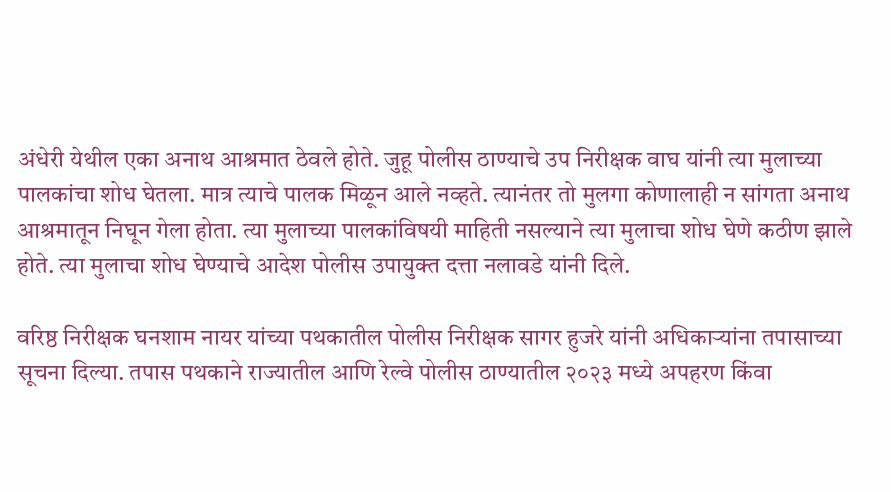अंधेरी येथील एका अनाथ आश्रमात ठेवले होते. जुहू पोलीस ठाण्याचे उप निरीक्षक वाघ यांनी त्या मुलाच्या पालकांचा शोध घेतला. मात्र त्याचे पालक मिळून आले नव्हते. त्यानंतर तो मुलगा कोणालाही न सांगता अनाथ आश्रमातून निघून गेला होता. त्या मुलाच्या पालकांविषयी माहिती नसल्याने त्या मुलाचा शोध घेणे कठीण झाले होते. त्या मुलाचा शोध घेण्याचे आदेश पोलीस उपायुक्त दत्ता नलावडे यांनी दिले.

वरिष्ठ निरीक्षक घनशाम नायर यांच्या पथकातील पोलीस निरीक्षक सागर हुजरे यांनी अधिकाऱ्यांना तपासाच्या सूचना दिल्या. तपास पथकाने राज्यातील आणि रेल्वे पोलीस ठाण्यातील २०२३ मध्ये अपहरण किंवा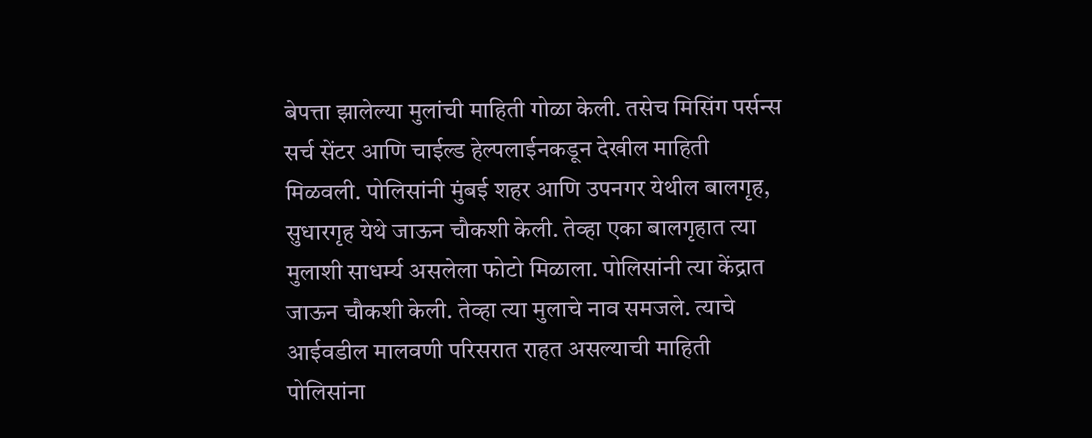बेपत्ता झालेल्या मुलांची माहिती गोळा केली. तसेच मिसिंग पर्सन्स सर्च सेंटर आणि चाईल्ड हेल्पलाईनकडून देखील माहिती मिळवली. पोलिसांनी मुंबई शहर आणि उपनगर येथील बालगृह, सुधारगृह येथे जाऊन चौकशी केली. तेव्हा एका बालगृहात त्या मुलाशी साधर्म्य असलेला फोटो मिळाला. पोलिसांनी त्या केंद्रात जाऊन चौकशी केली. तेव्हा त्या मुलाचे नाव समजले. त्याचे आईवडील मालवणी परिसरात राहत असल्याची माहिती पोलिसांना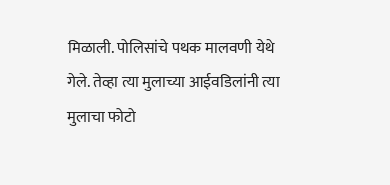मिळाली. पोलिसांचे पथक मालवणी येथे गेले. तेव्हा त्या मुलाच्या आईवडिलांनी त्या मुलाचा फोटो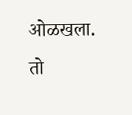ओळखला. तो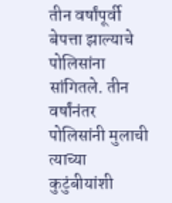तीन वर्षांपूर्वी बेपत्ता झाल्याचे पोलिसांना सांगितले. तीन वर्षांनंतर पोलिसांनी मुलाची त्याच्या कुटुंबीयांशी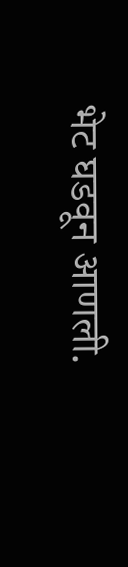भेट घडवून आणली.